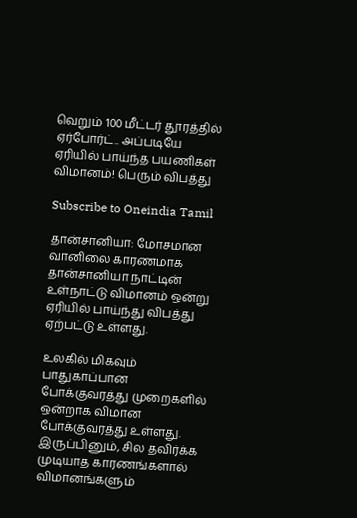வெறும் 100 மீட்டர் தூரத்தில் ஏர்போர்ட்.. அப்படியே ஏரியில் பாய்ந்த பயணிகள் விமானம்! பெரும் விபத்து

Subscribe to Oneindia Tamil

தான்சானியா: மோசமான வானிலை காரணமாக தான்சானியா நாட்டின் உள்நாட்டு விமானம் ஒன்று ஏரியில் பாய்ந்து விபத்து ஏற்பட்டு உள்ளது.

உலகில் மிகவும் பாதுகாப்பான போக்குவரத்து முறைகளில் ஒன்றாக விமான போக்குவரத்து உள்ளது. இருப்பினும், சில தவிர்க்க முடியாத காரணங்களால் விமானங்களும்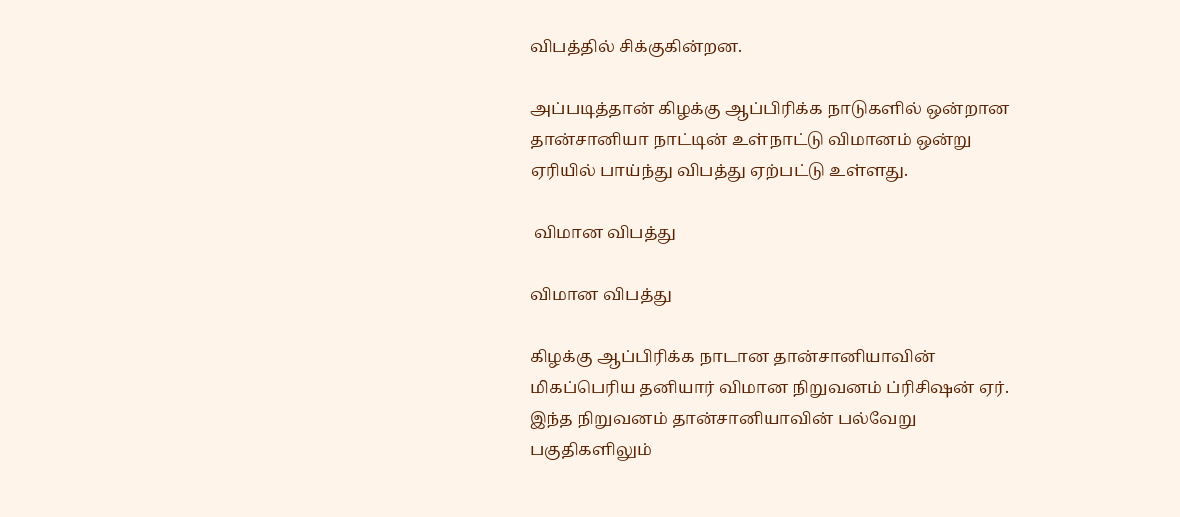விபத்தில் சிக்குகின்றன.

அப்படித்தான் கிழக்கு ஆப்பிரிக்க நாடுகளில் ஒன்றான தான்சானியா நாட்டின் உள்நாட்டு விமானம் ஒன்று ஏரியில் பாய்ந்து விபத்து ஏற்பட்டு உள்ளது.

 விமான விபத்து

விமான விபத்து

கிழக்கு ஆப்பிரிக்க நாடான தான்சானியாவின் மிகப்பெரிய தனியார் விமான நிறுவனம் ப்ரிசிஷன் ஏர். இந்த நிறுவனம் தான்சானியாவின் பல்வேறு பகுதிகளிலும்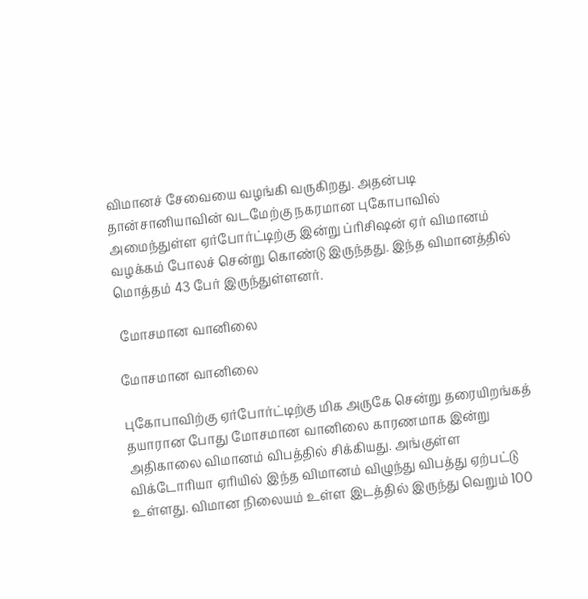விமானச் சேவையை வழங்கி வருகிறது. அதன்படி தான்சானியாவின் வடமேற்கு நகரமான புகோபாவில் அமைந்துள்ள ஏர்போர்ட்டிற்கு இன்று ப்ரிசிஷன் ஏர் விமானம் வழக்கம் போலச் சென்று கொண்டு இருந்தது. இந்த விமானத்தில் மொத்தம் 43 பேர் இருந்துள்ளனர்.

 மோசமான வானிலை

மோசமான வானிலை

புகோபாவிற்கு ஏர்போர்ட்டிற்கு மிக அருகே சென்று தரையிறங்கத் தயாரான போது மோசமான வானிலை காரணமாக இன்று அதிகாலை விமானம் விபத்தில் சிக்கியது. அங்குள்ள விக்டோரியா ஏரியில் இந்த விமானம் விழுந்து விபத்து ஏற்பட்டு உள்ளது. விமான நிலையம் உள்ள இடத்தில் இருந்து வெறும் 100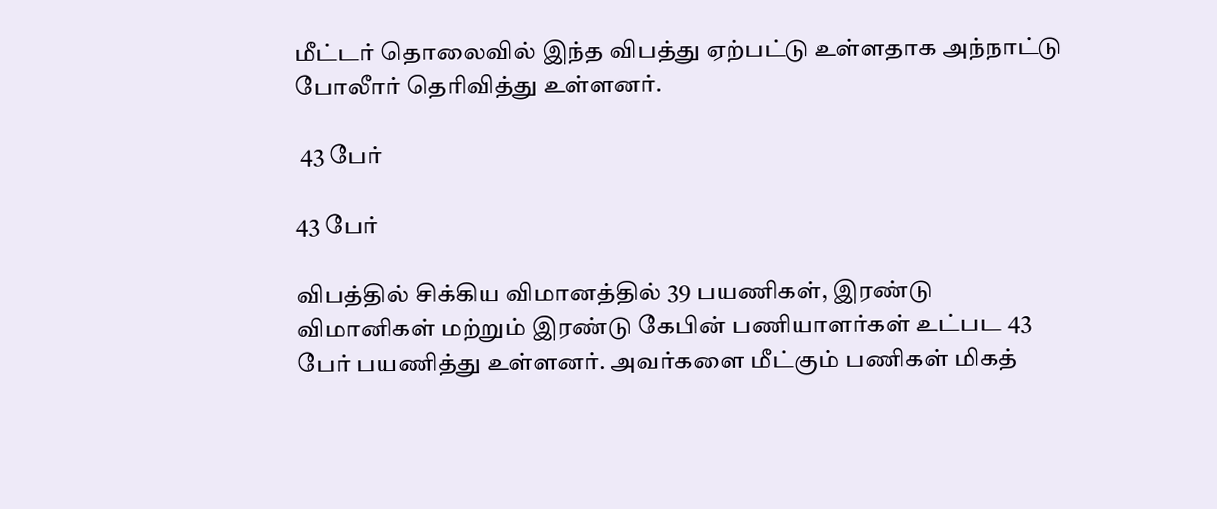மீட்டர் தொலைவில் இந்த விபத்து ஏற்பட்டு உள்ளதாக அந்நாட்டு போலீார் தெரிவித்து உள்ளனர்.

 43 பேர்

43 பேர்

விபத்தில் சிக்கிய விமானத்தில் 39 பயணிகள், இரண்டு விமானிகள் மற்றும் இரண்டு கேபின் பணியாளர்கள் உட்பட 43 பேர் பயணித்து உள்ளனர். அவர்களை மீட்கும் பணிகள் மிகத்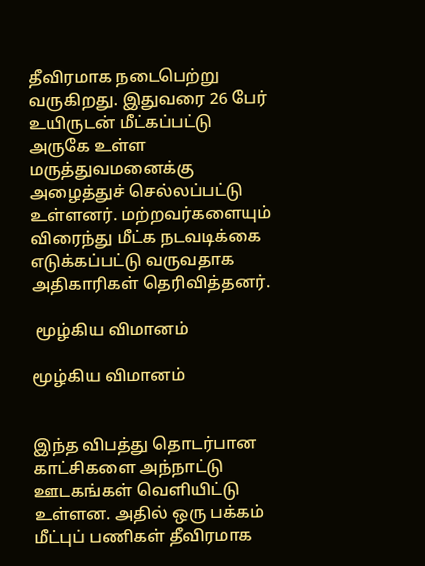தீவிரமாக நடைபெற்று வருகிறது. இதுவரை 26 பேர் உயிருடன் மீட்கப்பட்டு அருகே உள்ள மருத்துவமனைக்கு அழைத்துச் செல்லப்பட்டு உள்ளனர். மற்றவர்களையும் விரைந்து மீட்க நடவடிக்கை எடுக்கப்பட்டு வருவதாக அதிகாரிகள் தெரிவித்தனர்.

 மூழ்கிய விமானம்

மூழ்கிய விமானம்


இந்த விபத்து தொடர்பான காட்சிகளை அந்நாட்டு ஊடகங்கள் வெளியிட்டு உள்ளன. அதில் ஒரு பக்கம் மீட்புப் பணிகள் தீவிரமாக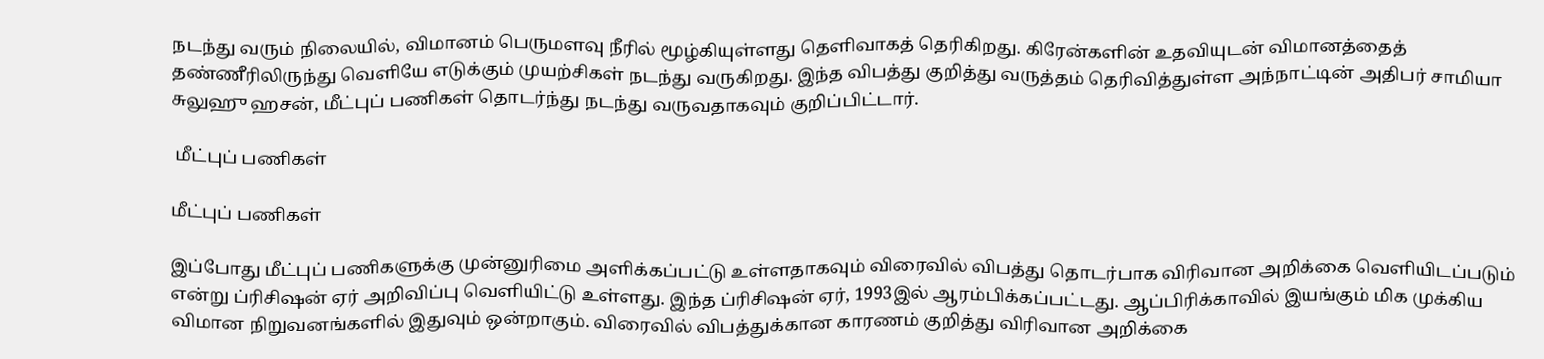நடந்து வரும் நிலையில், விமானம் பெருமளவு நீரில் மூழ்கியுள்ளது தெளிவாகத் தெரிகிறது. கிரேன்களின் உதவியுடன் விமானத்தைத் தண்ணீரிலிருந்து வெளியே எடுக்கும் முயற்சிகள் நடந்து வருகிறது. இந்த விபத்து குறித்து வருத்தம் தெரிவித்துள்ள அந்நாட்டின் அதிபர் சாமியா சுலுஹு ஹசன், மீட்புப் பணிகள் தொடர்ந்து நடந்து வருவதாகவும் குறிப்பிட்டார்.

 மீட்புப் பணிகள்

மீட்புப் பணிகள்

இப்போது மீட்புப் பணிகளுக்கு முன்னுரிமை அளிக்கப்பட்டு உள்ளதாகவும் விரைவில் விபத்து தொடர்பாக விரிவான அறிக்கை வெளியிடப்படும் என்று ப்ரிசிஷன் ஏர் அறிவிப்பு வெளியிட்டு உள்ளது. இந்த ப்ரிசிஷன் ஏர், 1993இல் ஆரம்பிக்கப்பட்டது. ஆப்பிரிக்காவில் இயங்கும் மிக முக்கிய விமான நிறுவனங்களில் இதுவும் ஒன்றாகும். விரைவில் விபத்துக்கான காரணம் குறித்து விரிவான அறிக்கை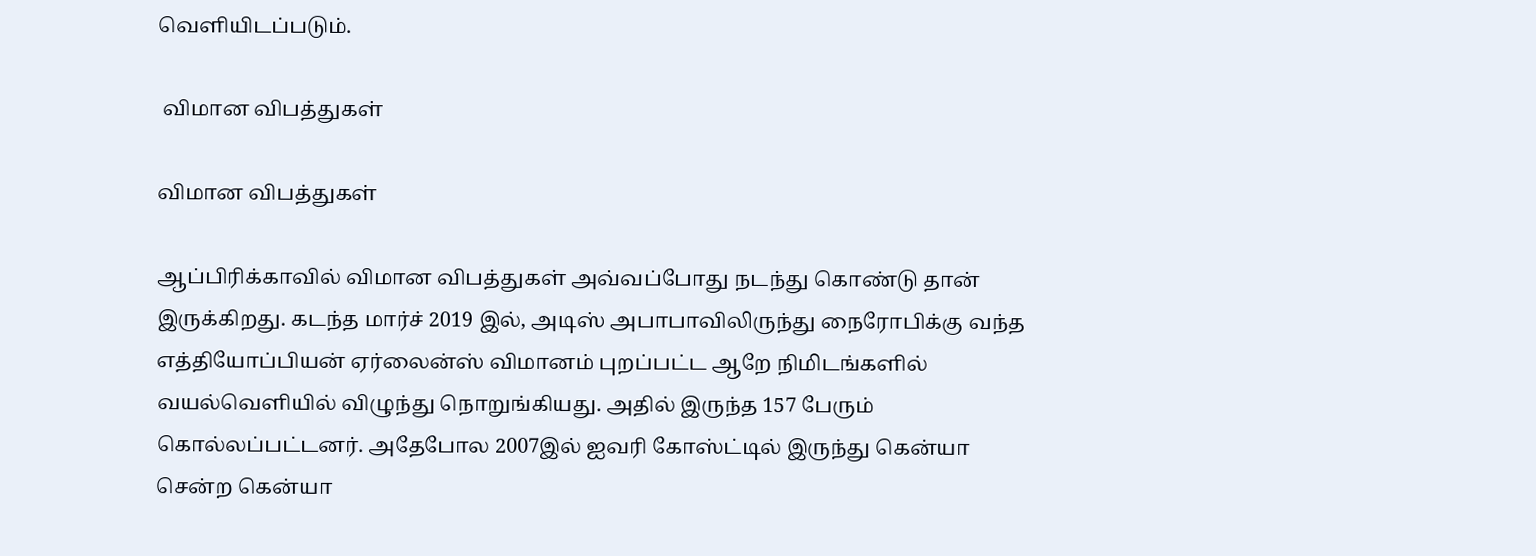வெளியிடப்படும்.

 விமான விபத்துகள்

விமான விபத்துகள்

ஆப்பிரிக்காவில் விமான விபத்துகள் அவ்வப்போது நடந்து கொண்டு தான் இருக்கிறது. கடந்த மார்ச் 2019 இல், அடிஸ் அபாபாவிலிருந்து நைரோபிக்கு வந்த எத்தியோப்பியன் ஏர்லைன்ஸ் விமானம் புறப்பட்ட ஆறே நிமிடங்களில் வயல்வெளியில் விழுந்து நொறுங்கியது. அதில் இருந்த 157 பேரும் கொல்லப்பட்டனர். அதேபோல 2007இல் ஐவரி கோஸ்ட்டில் இருந்து கென்யா சென்ற கென்யா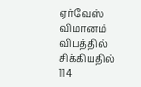ஏர்வேஸ் விமானம் விபத்தில் சிக்கியதில் 114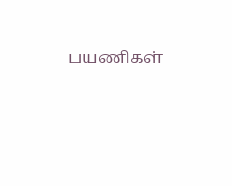பயணிகள்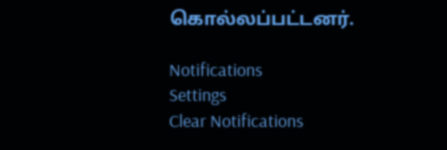கொல்லப்பட்டனர்.

Notifications
Settings
Clear Notifications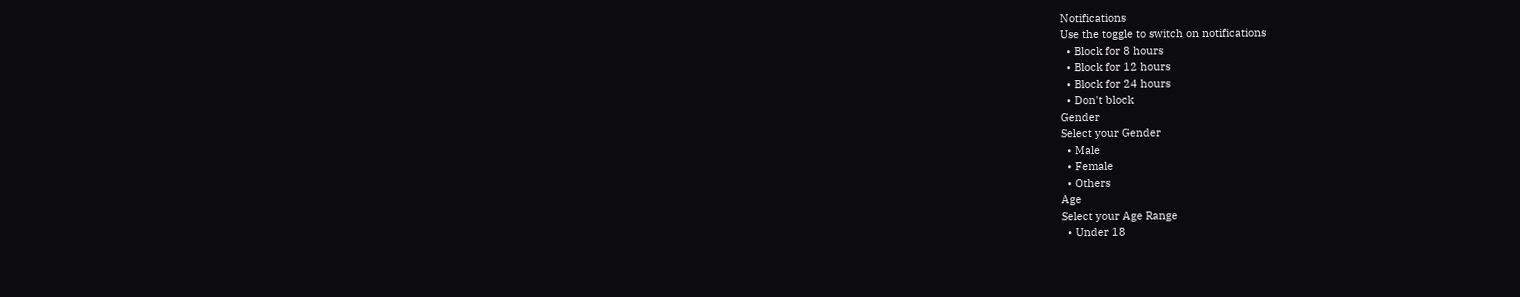Notifications
Use the toggle to switch on notifications
  • Block for 8 hours
  • Block for 12 hours
  • Block for 24 hours
  • Don't block
Gender
Select your Gender
  • Male
  • Female
  • Others
Age
Select your Age Range
  • Under 18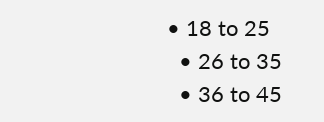• 18 to 25
  • 26 to 35
  • 36 to 45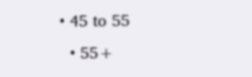• 45 to 55
  • 55+